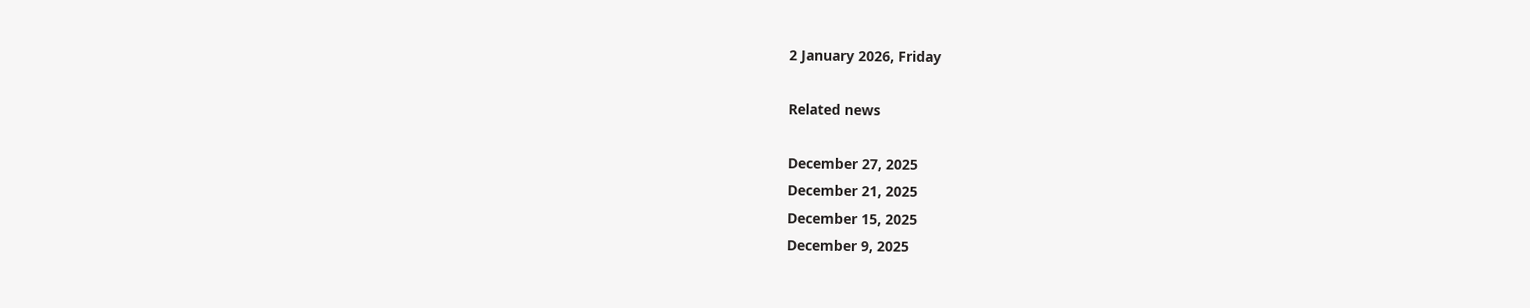2 January 2026, Friday

Related news

December 27, 2025
December 21, 2025
December 15, 2025
December 9, 2025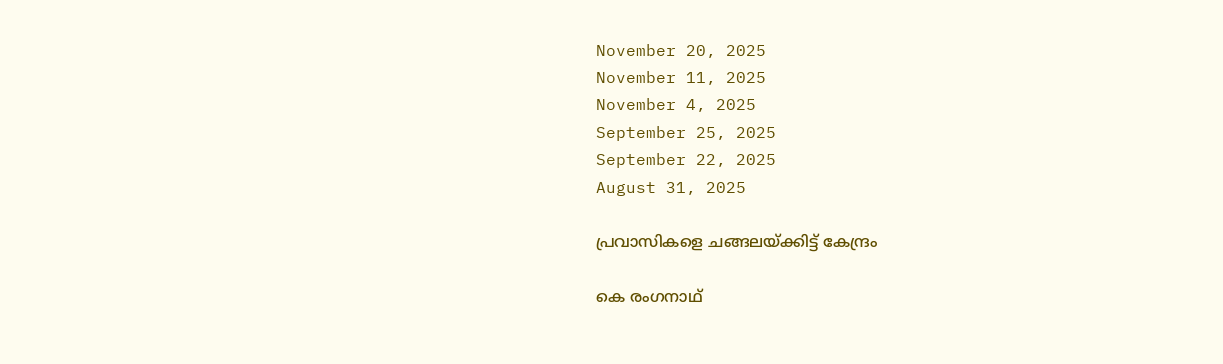November 20, 2025
November 11, 2025
November 4, 2025
September 25, 2025
September 22, 2025
August 31, 2025

പ്രവാസികളെ ചങ്ങലയ്ക്കിട്ട് കേന്ദ്രം

കെ രംഗനാഥ്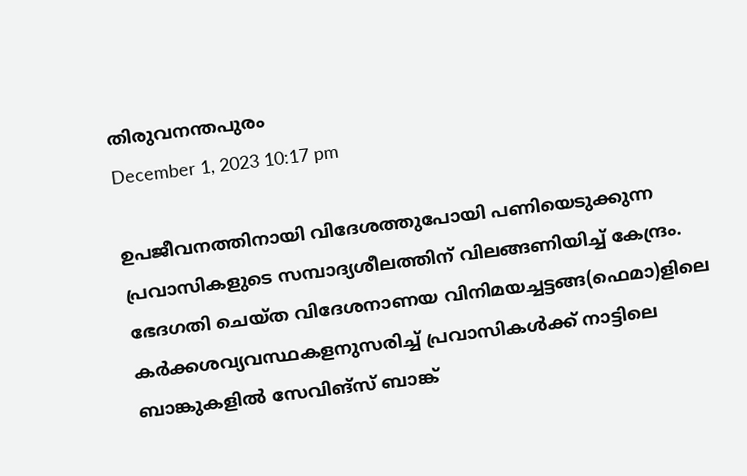തിരുവനന്തപുരം
December 1, 2023 10:17 pm

ഉപജീവനത്തിനായി വിദേശത്തുപോയി പണിയെടുക്കുന്ന പ്രവാസികളുടെ സമ്പാദ്യശീലത്തിന് വിലങ്ങണിയിച്ച് കേന്ദ്രം. ഭേദഗതി ചെയ്ത വിദേശനാണയ വിനിമയച്ചട്ടങ്ങ(ഫെമാ)ളിലെ കര്‍ക്കശവ്യവസ്ഥകളനുസരിച്ച് പ്രവാസികള്‍ക്ക് നാട്ടിലെ ബാങ്കുകളില്‍ സേവിങ്സ് ബാങ്ക്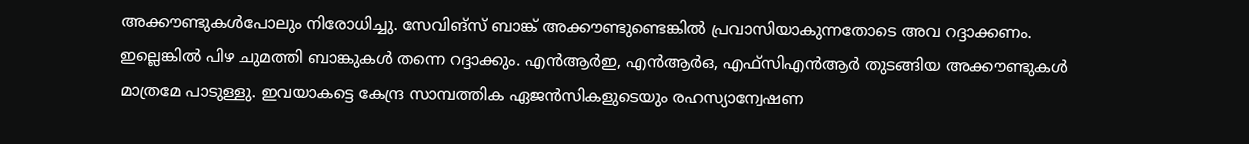അക്കൗണ്ടുകള്‍പോലും നിരോധിച്ചു. സേവിങ്സ് ബാങ്ക് അക്കൗണ്ടുണ്ടെങ്കില്‍ പ്രവാസിയാകുന്നതോടെ അവ റദ്ദാക്കണം. ഇല്ലെങ്കില്‍ പിഴ ചുമത്തി ബാങ്കുകള്‍ തന്നെ റദ്ദാക്കും. എന്‍ആര്‍ഇ, എന്‍ആര്‍ഒ, എഫ്‌സിഎന്‍ആര്‍ തുടങ്ങിയ അക്കൗണ്ടുകള്‍ മാത്രമേ പാടുള്ളു. ഇവയാകട്ടെ കേന്ദ്ര സാമ്പത്തിക ഏജന്‍സികളുടെയും രഹസ്യാന്വേഷണ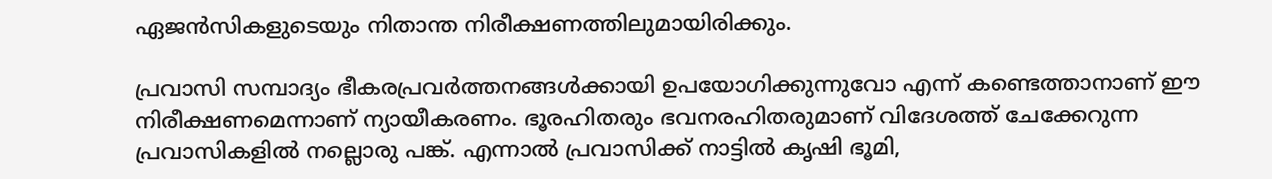ഏജന്‍സികളുടെയും നിതാന്ത നിരീക്ഷണത്തിലുമായിരിക്കും.

പ്രവാസി സമ്പാദ്യം ഭീകരപ്രവര്‍ത്തനങ്ങള്‍ക്കായി ഉപയോഗിക്കുന്നുവോ എന്ന് കണ്ടെത്താനാണ് ഈ നിരീക്ഷണമെന്നാണ് ന്യായീകരണം. ഭൂരഹിതരും ഭവനരഹിതരുമാണ് വിദേശത്ത് ചേക്കേറുന്ന പ്രവാസികളില്‍ നല്ലൊരു പങ്ക്. എന്നാല്‍ പ്രവാസിക്ക് നാട്ടില്‍ കൃഷി ഭൂമി,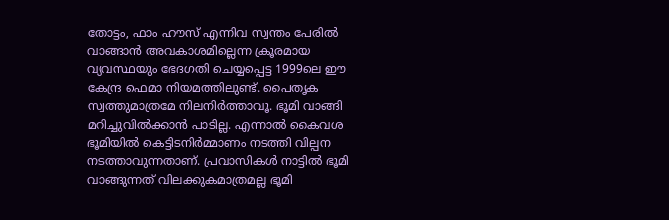തോട്ടം, ഫാം ഹൗസ് എന്നിവ സ്വന്തം പേരില്‍ വാങ്ങാന്‍ അവകാശമില്ലെന്ന ക്രൂരമായ വ്യവസ്ഥയും ഭേദഗതി ചെയ്യപ്പെട്ട 1999ലെ ഈ കേന്ദ്ര ഫെമാ നിയമത്തിലുണ്ട്. പൈതൃക സ്വത്തുമാത്രമേ നിലനിര്‍ത്താവൂ. ഭൂമി വാങ്ങി മറിച്ചുവില്‍ക്കാന്‍ പാടില്ല. എന്നാല്‍ കൈവശ ഭൂമിയില്‍ കെട്ടിടനിര്‍മ്മാണം നടത്തി വില്പന നടത്താവുന്നതാണ്. പ്രവാസികള്‍ നാട്ടില്‍ ഭൂമി വാങ്ങുന്നത് വിലക്കുകമാത്രമല്ല ഭൂമി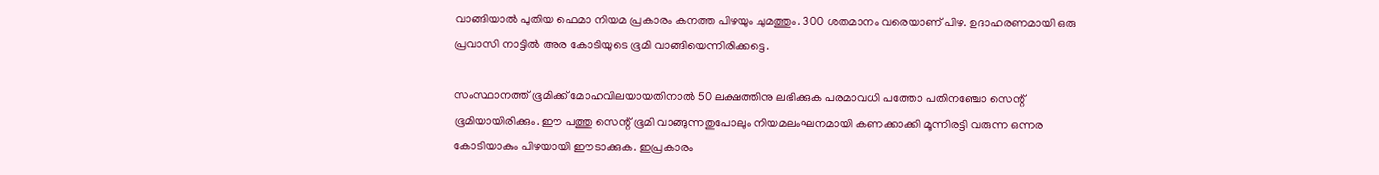വാങ്ങിയാല്‍ പുതിയ ഫെമാ നിയമ പ്രകാരം കനത്ത പിഴയും ചുമത്തും. 300 ശതമാനം വരെയാണ് പിഴ. ഉദാഹരണമായി ഒരു പ്രവാസി നാട്ടില്‍ അര കോടിയുടെ ഭൂമി വാങ്ങിയെന്നിരിക്കട്ടെ.

സംസ്ഥാനത്ത് ഭൂമിക്ക് മോഹവിലയായതിനാല്‍ 50 ലക്ഷത്തിനു ലഭിക്കുക പരമാവധി പത്തോ പതിനഞ്ചോ സെന്റ് ഭൂമിയായിരിക്കും. ഈ പത്തു സെന്റ് ഭൂമി വാങ്ങുന്നതുപോലും നിയമലംഘനമായി കണക്കാക്കി മൂന്നിരട്ടി വരുന്ന ഒന്നര കോടിയാകും പിഴയായി ഈടാക്കുക. ഇപ്രകാരം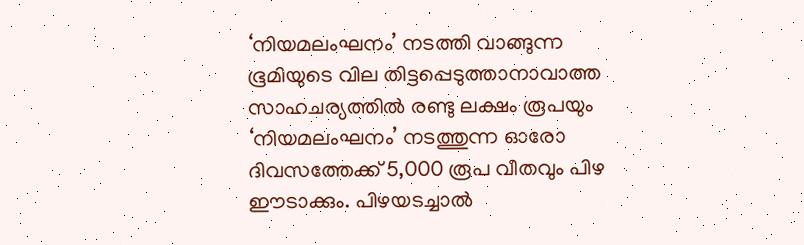‘നിയമലംഘനം’ നടത്തി വാങ്ങുന്ന ഭൂമിയുടെ വില തിട്ടപ്പെടുത്താനാവാത്ത സാഹചര്യത്തില്‍ രണ്ടു ലക്ഷം രൂപയും ‘നിയമലംഘനം’ നടത്തുന്ന ഓരോ ദിവസത്തേക്ക് 5,000 രൂപ വീതവും പിഴ ഈടാക്കും. പിഴയടച്ചാല്‍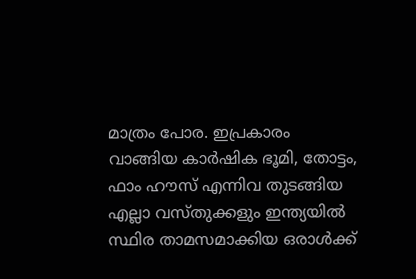മാത്രം പോര. ഇപ്രകാരം വാങ്ങിയ കാര്‍ഷിക ഭൂമി, തോട്ടം, ഫാം ഹൗസ് എന്നിവ തുടങ്ങിയ എല്ലാ വസ്തുക്കളും ഇന്ത്യയില്‍ സ്ഥിര താമസമാക്കിയ ഒരാള്‍ക്ക്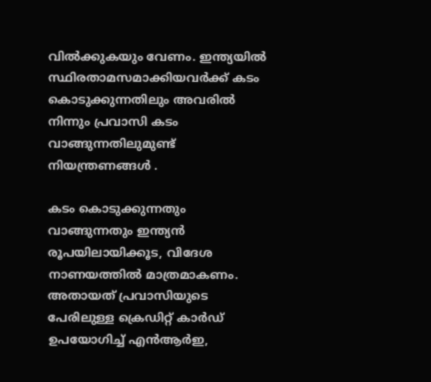വില്‍ക്കുകയും വേണം. ഇന്ത്യയില്‍ സ്ഥിരതാമസമാക്കിയവര്‍ക്ക് കടം കൊടുക്കുന്നതിലും അവരില്‍ നിന്നും പ്രവാസി കടം വാങ്ങുന്നതിലുമുണ്ട് നിയന്ത്രണങ്ങള്‍ .

കടം കൊടുക്കുന്നതും വാങ്ങുന്നതും ഇന്ത്യന്‍ രൂപയിലായിക്കൂട, വിദേശ നാണയത്തില്‍ മാത്രമാകണം. അതായത് പ്രവാസിയുടെ പേരിലുള്ള ക്രെഡിറ്റ് കാര്‍ഡ് ഉപയോഗിച്ച് എന്‍ആര്‍ഇ,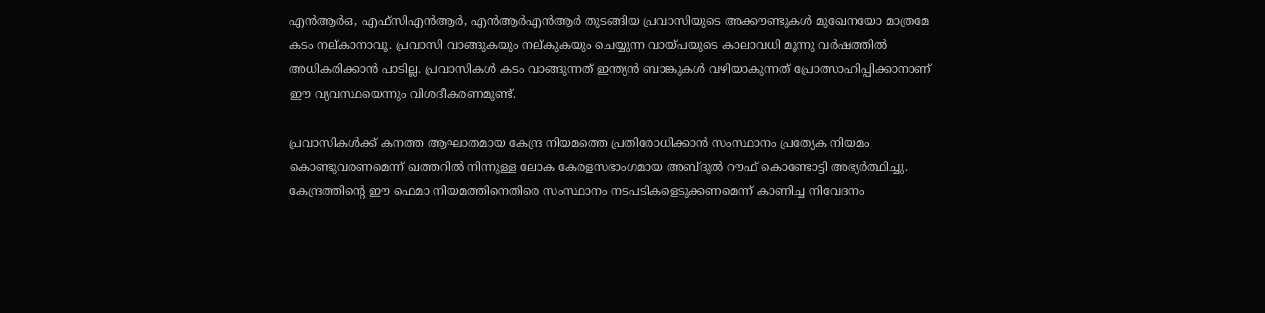എന്‍ആര്‍ഒ, എഫ്‌സിഎന്‍ആര്‍, എന്‍ആര്‍എന്‍ആര്‍ തുടങ്ങിയ പ്രവാസിയുടെ അക്കൗണ്ടുകള്‍ മുഖേനയോ മാത്രമേ കടം നല്കാനാവൂ. പ്രവാസി വാങ്ങുകയും നല്കുകയും ചെയ്യുന്ന വായ്പയുടെ കാലാവധി മൂന്നു വര്‍ഷത്തില്‍ അധികരിക്കാന്‍ പാടില്ല. പ്രവാസികള്‍ കടം വാങ്ങുന്നത് ഇന്ത്യന്‍ ബാങ്കുകള്‍ വഴിയാകുന്നത് പ്രോത്സാഹിപ്പിക്കാനാണ് ഈ വ്യവസ്ഥയെന്നും വിശദീകരണമുണ്ട്.

പ്രവാസികള്‍ക്ക് കനത്ത ആഘാതമായ കേന്ദ്ര നിയമത്തെ പ്രതിരോധിക്കാന്‍ സംസ്ഥാനം പ്രത്യേക നിയമം കൊണ്ടുവരണമെന്ന് ഖത്തറില്‍ നിന്നുള്ള ലോക കേരളസഭാംഗമായ അബ്ദുല്‍ റൗഫ് കൊണ്ടോട്ടി അഭ്യര്‍ത്ഥിച്ചു. കേന്ദ്രത്തിന്റെ ഈ ഫെമാ നിയമത്തിനെതിരെ സംസ്ഥാനം നടപടികളെടുക്കണമെന്ന് കാണിച്ച നിവേദനം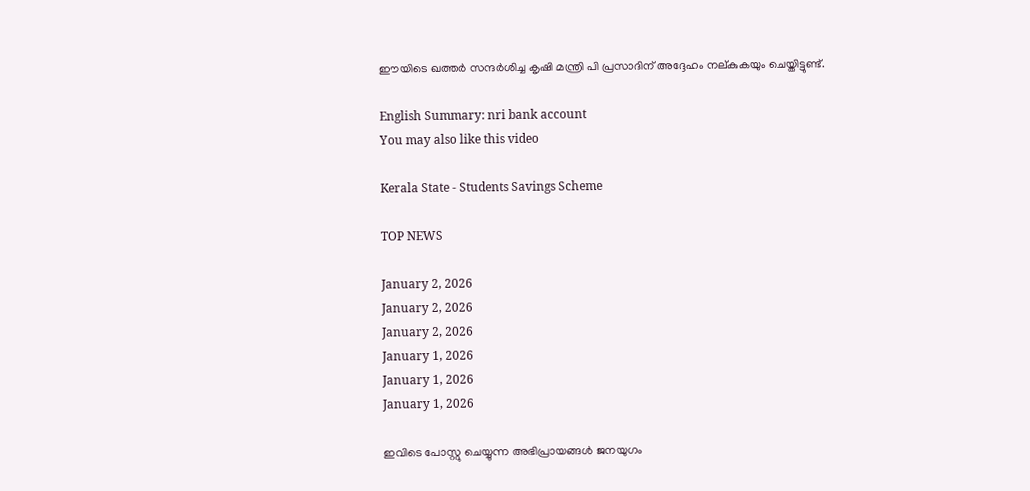ഈയിടെ ഖത്തര്‍ സന്ദര്‍ശിച്ച കൃഷി മന്ത്രി പി പ്രസാദിന് അദ്ദേഹം നല്കുകയും ചെയ്തിട്ടുണ്ട്.

English Summary: nri bank account
You may also like this video

Kerala State - Students Savings Scheme

TOP NEWS

January 2, 2026
January 2, 2026
January 2, 2026
January 1, 2026
January 1, 2026
January 1, 2026

ഇവിടെ പോസ്റ്റു ചെയ്യുന്ന അഭിപ്രായങ്ങള്‍ ജനയുഗം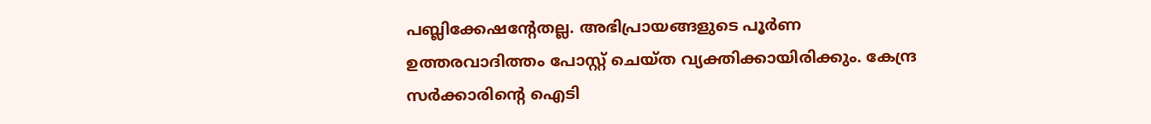പബ്ലിക്കേഷന്റേതല്ല. അഭിപ്രായങ്ങളുടെ പൂര്‍ണ ഉത്തരവാദിത്തം പോസ്റ്റ് ചെയ്ത വ്യക്തിക്കായിരിക്കും. കേന്ദ്ര സര്‍ക്കാരിന്റെ ഐടി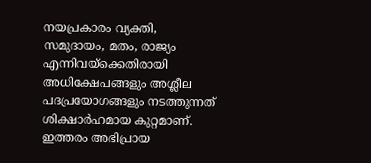നയപ്രകാരം വ്യക്തി, സമുദായം, മതം, രാജ്യം എന്നിവയ്‌ക്കെതിരായി അധിക്ഷേപങ്ങളും അശ്ലീല പദപ്രയോഗങ്ങളും നടത്തുന്നത് ശിക്ഷാര്‍ഹമായ കുറ്റമാണ്. ഇത്തരം അഭിപ്രായ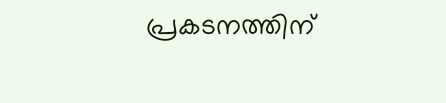പ്രകടനത്തിന്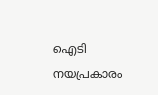ഐടി നയപ്രകാരം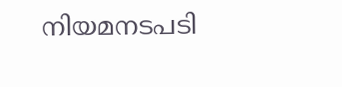നിയമനടപടി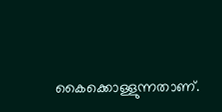കൈക്കൊള്ളുന്നതാണ്.